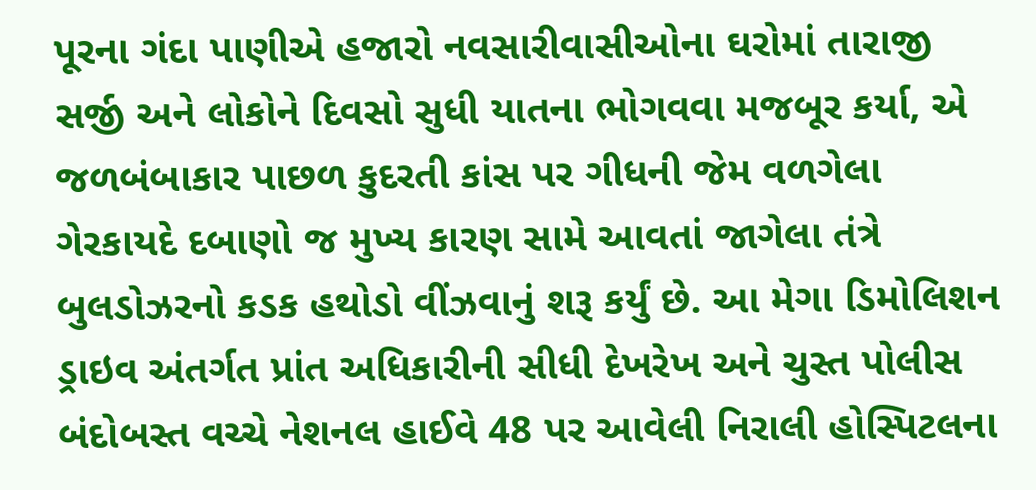પૂરના ગંદા પાણીએ હજારો નવસારીવાસીઓના ઘરોમાં તારાજી સર્જી અને લોકોને દિવસો સુધી યાતના ભોગવવા મજબૂર કર્યા, એ જળબંબાકાર પાછળ કુદરતી કાંસ પર ગીધની જેમ વળગેલા ગેરકાયદે દબાણો જ મુખ્ય કારણ સામે આવતાં જાગેલા તંત્રે બુલડોઝરનો કડક હથોડો વીંઝવાનું શરૂ કર્યું છે. આ મેગા ડિમોલિશન ડ્રાઇવ અંતર્ગત પ્રાંત અધિકારીની સીધી દેખરેખ અને ચુસ્ત પોલીસ બંદોબસ્ત વચ્ચે નેશનલ હાઈવે 48 પર આવેલી નિરાલી હોસ્પિટલના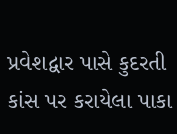પ્રવેશદ્વાર પાસે કુદરતી કાંસ પર કરાયેલા પાકા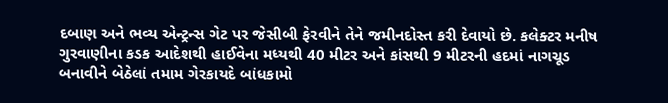દબાણ અને ભવ્ય એન્ટ્રન્સ ગેટ પર જેસીબી ફેરવીને તેને જમીનદોસ્ત કરી દેવાયો છે. કલેક્ટર મનીષ ગુરવાણીના કડક આદેશથી હાઈવેના મધ્યથી 40 મીટર અને કાંસથી 9 મીટરની હદમાં નાગચૂડ બનાવીને બેઠેલાં તમામ ગેરકાયદે બાંધકામો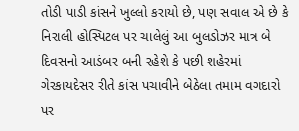તોડી પાડી કાંસને ખુલ્લો કરાયો છે, પણ સવાલ એ છે કે નિરાલી હોસ્પિટલ પર ચાલેલું આ બુલડોઝર માત્ર બે દિવસનો આડંબર બની રહેશે કે પછી શહેરમાં ગેરકાયદેસર રીતે કાંસ પચાવીને બેઠેલા તમામ વગદારો પર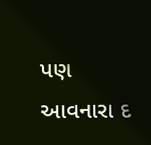પણ આવનારા દ